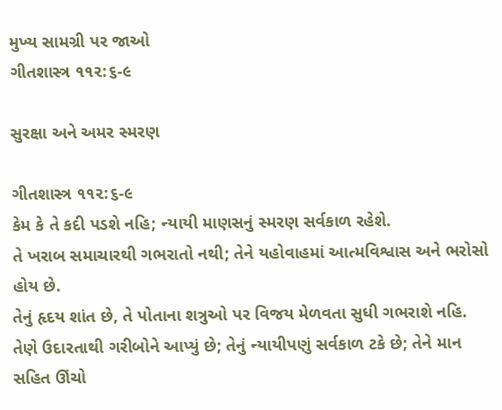મુખ્ય સામગ્રી પર જાઓ
ગીતશાસ્ત્ર ૧૧૨:૬-૯

સુરક્ષા અને અમર સ્મરણ

ગીતશાસ્ત્ર ૧૧૨:૬-૯
કેમ કે તે કદી પડશે નહિ; ન્યાયી માણસનું સ્મરણ સર્વકાળ રહેશે.
તે ખરાબ સમાચારથી ગભરાતો નથી; તેને યહોવાહમાં આત્મવિશ્વાસ અને ભરોસો હોય છે.
તેનું હૃદય શાંત છે, તે પોતાના શત્રુઓ પર વિજય મેળવતા સુધી ગભરાશે નહિ.
તેણે ઉદારતાથી ગરીબોને આપ્યું છે; તેનું ન્યાયીપણું સર્વકાળ ટકે છે; તેને માન સહિત ઊંચો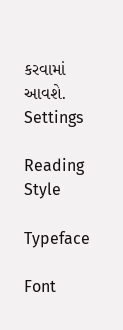કરવામાં આવશે.
Settings

Reading Style

Typeface

Font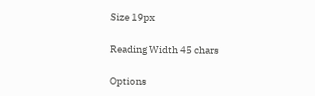Size 19px

Reading Width 45 chars

Options